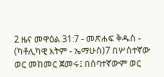2 ዜና መዋዕል 31:7 - መጽሐፍ ቅዱስ - (ካቶሊካዊ እትም - ኤማሁስ)7 በሦስተኛው ወር መከመር ጀመሩ፤ በሰባተኛውም ወር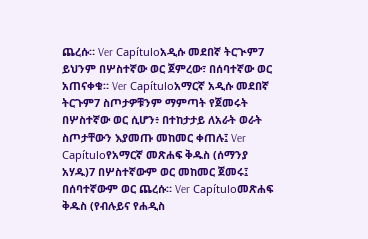ጨረሱ። Ver Capítuloአዲሱ መደበኛ ትርጒም7 ይህንም በሦስተኛው ወር ጀምረው፣ በሰባተኛው ወር አጠናቀቁ። Ver Capítuloአማርኛ አዲሱ መደበኛ ትርጉም7 ስጦታዎቹንም ማምጣት የጀመሩት በሦስተኛው ወር ሲሆን፥ በተከታታይ ለአራት ወራት ስጦታቸውን እያመጡ መከመር ቀጠሉ፤ Ver Capítuloየአማርኛ መጽሐፍ ቅዱስ (ሰማንያ አሃዱ)7 በሦስተኛውም ወር መከመር ጀመሩ፤ በሰባተኛውም ወር ጨረሱ። Ver Capítuloመጽሐፍ ቅዱስ (የብሉይና የሐዲስ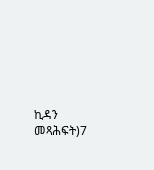ኪዳን መጻሕፍት)7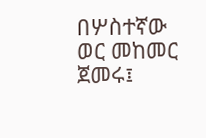በሦስተኛው ወር መከመር ጀመሩ፤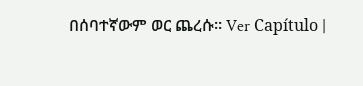በሰባተኛውም ወር ጨረሱ። Ver Capítulo |